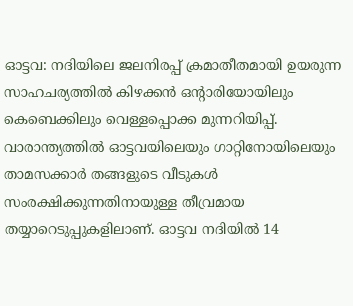ഓട്ടവ: നദിയിലെ ജലനിരപ്പ് ക്രമാതീതമായി ഉയരുന്ന സാഹചര്യത്തിൽ കിഴക്കൻ ഒന്റാരിയോയിലും കെബെക്കിലും വെള്ളപ്പൊക്ക മുന്നറിയിപ്പ്. വാരാന്ത്യത്തിൽ ഓട്ടവയിലെയും ഗാറ്റിനോയിലെയും താമസക്കാർ തങ്ങളുടെ വീടുകൾ സംരക്ഷിക്കുന്നതിനായുള്ള തീവ്രമായ തയ്യാറെടുപ്പുകളിലാണ്. ഓട്ടവ നദിയിൽ 14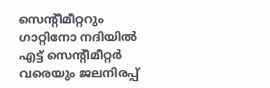സെന്റീമീറ്ററും ഗാറ്റിനോ നദിയിൽ എട്ട് സെന്റീമീറ്റർ വരെയും ജലനിരപ്പ്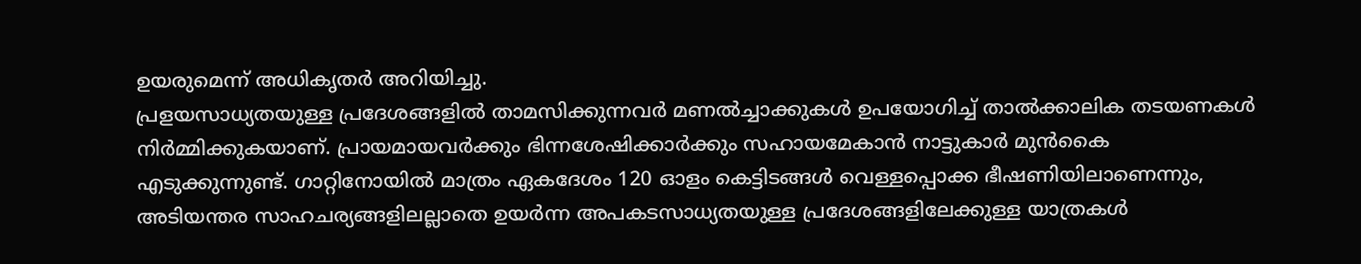ഉയരുമെന്ന് അധികൃതർ അറിയിച്ചു.
പ്രളയസാധ്യതയുള്ള പ്രദേശങ്ങളിൽ താമസിക്കുന്നവർ മണൽച്ചാക്കുകൾ ഉപയോഗിച്ച് താൽക്കാലിക തടയണകൾ നിർമ്മിക്കുകയാണ്. പ്രായമായവർക്കും ഭിന്നശേഷിക്കാർക്കും സഹായമേകാൻ നാട്ടുകാർ മുൻകൈ എടുക്കുന്നുണ്ട്. ഗാറ്റിനോയിൽ മാത്രം ഏകദേശം 120 ഓളം കെട്ടിടങ്ങൾ വെള്ളപ്പൊക്ക ഭീഷണിയിലാണെന്നും, അടിയന്തര സാഹചര്യങ്ങളിലല്ലാതെ ഉയർന്ന അപകടസാധ്യതയുള്ള പ്രദേശങ്ങളിലേക്കുള്ള യാത്രകൾ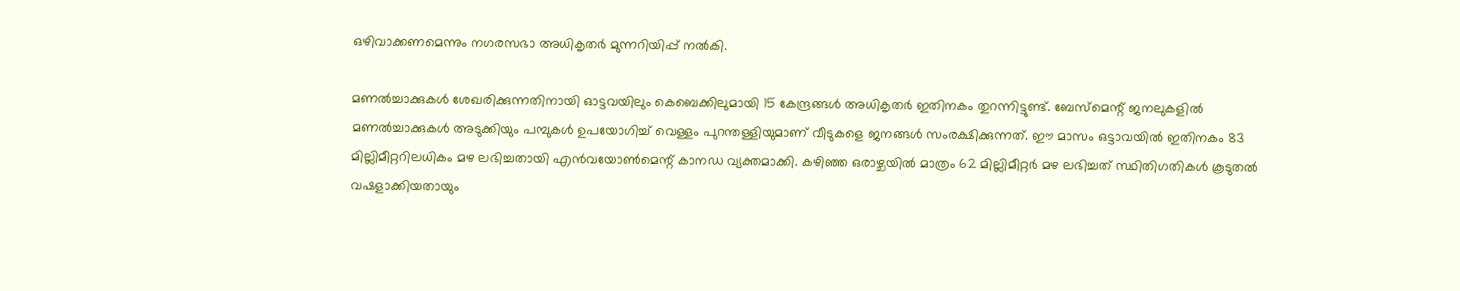ഒഴിവാക്കണമെന്നും നഗരസഭാ അധികൃതർ മുന്നറിയിപ്പ് നൽകി.

മണൽച്ചാക്കുകൾ ശേഖരിക്കുന്നതിനായി ഓട്ടവയിലും കെബെക്കിലുമായി 15 കേന്ദ്രങ്ങൾ അധികൃതർ ഇതിനകം തുറന്നിട്ടുണ്ട്. ബേസ്മെന്റ് ജനലുകളിൽ മണൽച്ചാക്കുകൾ അടുക്കിയും പമ്പുകൾ ഉപയോഗിച്ച് വെള്ളം പുറന്തള്ളിയുമാണ് വീടുകളെ ജനങ്ങൾ സംരക്ഷിക്കുന്നത്. ഈ മാസം ഒട്ടാവയിൽ ഇതിനകം 83 മില്ലിമീറ്ററിലധികം മഴ ലഭിച്ചതായി എൻവയോൺമെന്റ് കാനഡ വ്യക്തമാക്കി. കഴിഞ്ഞ ഒരാഴ്ചയിൽ മാത്രം 62 മില്ലിമീറ്റർ മഴ ലഭിച്ചത് സ്ഥിതിഗതികൾ കൂടുതൽ വഷളാക്കിയതായും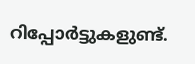റിപ്പോർട്ടുകളുണ്ട്.